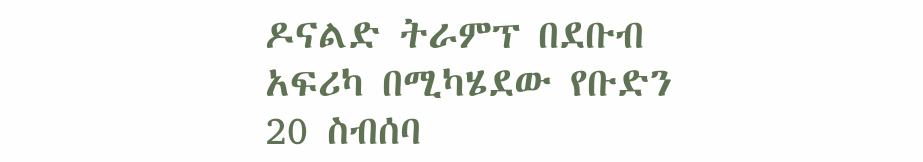ዶናልድ ትራምፕ በደቡብ አፍሪካ በሚካሄደው የቡድን 20 ስብሰባ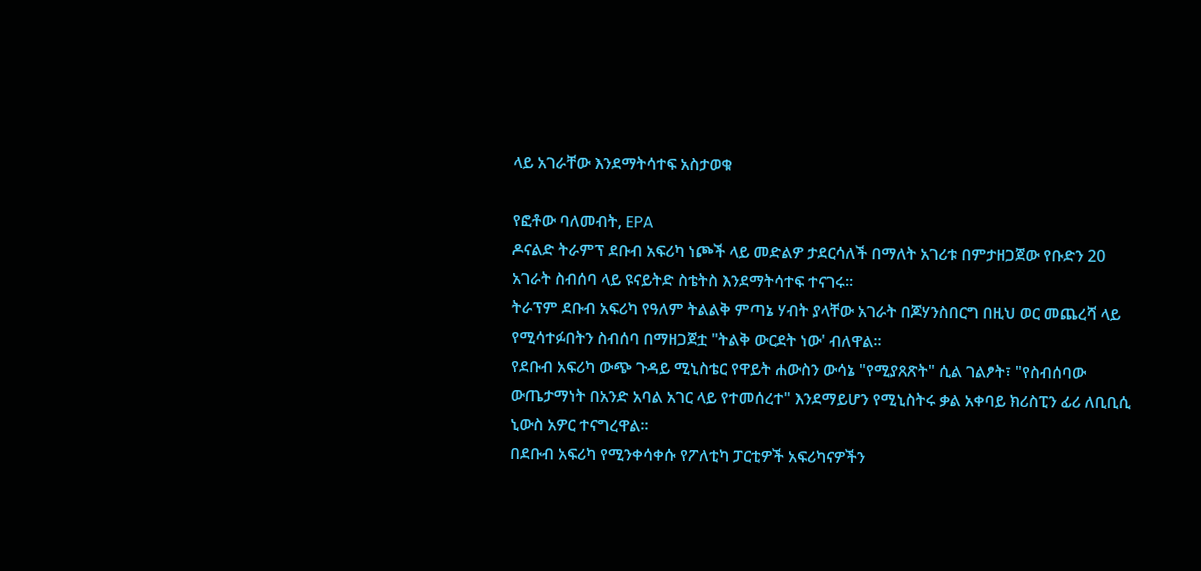ላይ አገራቸው እንደማትሳተፍ አስታወቁ

የፎቶው ባለመብት, EPA
ዶናልድ ትራምፕ ደቡብ አፍሪካ ነጮች ላይ መድልዎ ታደርሳለች በማለት አገሪቱ በምታዘጋጀው የቡድን 20 አገራት ስብሰባ ላይ ዩናይትድ ስቴትስ እንደማትሳተፍ ተናገሩ።
ትራፕም ደቡብ አፍሪካ የዓለም ትልልቅ ምጣኔ ሃብት ያላቸው አገራት በጆሃንስበርግ በዚህ ወር መጨረሻ ላይ የሚሳተፉበትን ስብሰባ በማዘጋጀቷ "ትልቅ ውርደት ነው' ብለዋል።
የደቡብ አፍሪካ ውጭ ጉዳይ ሚኒስቴር የዋይት ሐውስን ውሳኔ "የሚያጸጽት" ሲል ገልፆት፣ "የስብሰባው ውጤታማነት በአንድ አባል አገር ላይ የተመሰረተ" እንደማይሆን የሚኒስትሩ ቃል አቀባይ ክሪስፒን ፊሪ ለቢቢሲ ኒውስ አዎር ተናግረዋል።
በደቡብ አፍሪካ የሚንቀሳቀሱ የፖለቲካ ፓርቲዎች አፍሪካናዎችን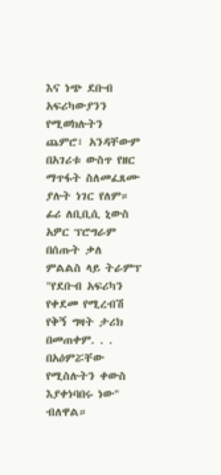እና ነጭ ደቡብ አፍሪካውያንን የሚወክሉትን ጨምሮ፣ አንዳቸውም በአገሪቱ ውስጥ የዘር ማጥፋት ስለመፈጸሙ ያሉት ነገር የለም።
ፊሪ ለቢቢሲ ኒውስ አዎር ፕሮግራም በሰጡት ቃለ ምልልስ ላይ ትራምፕ "የደቡብ አፍሪካን የቀደመ የሚረብሽ የቅኝ ግዛት ታሪክ በመጠቀም. . . በአዕምሯቸው የሚስሉትን ቀውስ እያቀነባበሩ ነው" ብለዋል።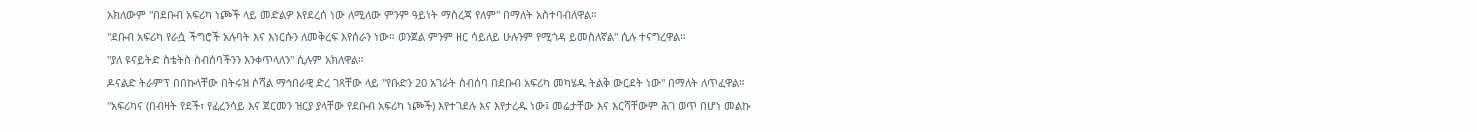አክለውም "በደቡብ አፍሪካ ነጮች ላይ መድልዎ እየደረሰ ነው ለሚለው ምንም ዓይነት ማስረጃ የለም" በማለት አስተባብለዋል።
"ደቡብ አፍሪካ የራሷ ችግሮች አሉባት እና እነርሱን ለመቅረፍ እየሰራን ነው። ወንጀል ምንም ዘር ሳይለይ ሁሉንም የሚጎዳ ይመስለኛል" ሲሉ ተናግረዋል።
"ያለ ዩናይትድ ስቴትስ ስብሰባችንን እንቀጥላለን" ሲሉም አክለዋል።
ዶናልድ ትራምፕ በበኩላቸው በትሩዝ ሶሻል ማኅበራዊ ድረ ገጻቸው ላይ "የቡድን 20 አገራት ስብሰባ በደቡብ አፍሪካ መካሄዱ ትልቅ ውርደት ነው" በማለት ለጥፈዋል።
"አፍሪካና (በብዛት የደች፣ የፈረንሳይ እና ጀርመን ዝርያ ያላቸው የደቡብ አፍሪካ ነጮች) እየተገደሉ እና እየታረዱ ነው፤ መሬታቸው እና እርሻቸውም ሕገ ወጥ በሆነ መልኩ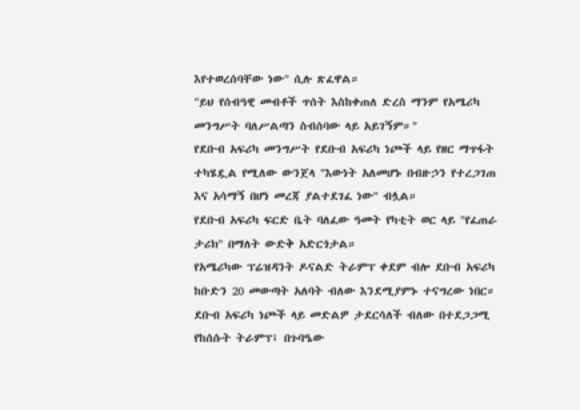እየተወረሰባቸው ነው" ሲሉ ጽፈዋል።
"ይህ የሰብዓዊ መብቶች ጥሰት እስከቀጠለ ድረስ ማንም የአሜሪካ መንግሥት ባለሥልጣን ስብሰባው ላይ አይገኝም።"
የደቡብ አፍሪካ መንግሥት የደቡብ አፍሪካ ነጮች ላይ የዘር ማጥፋት ተካሄዷል የሚለው ውንጀላ "እውነት አለመሆኑ በብዙኃን የተረጋገጠ እና አሳማኝ በሆነ መረጃ ያልተደገፈ ነው" ብሏል።
የደቡብ አፍሪካ ፍርድ ቤት ባለፈው ዓመት የካቲት ወር ላይ "የፈጠራ ታሪክ" በማለት ውድቅ አድርጎታል።
የአሜሪካው ፕሬዝዳንት ዶናልድ ትራምፕ ቀደም ብሎ ደቡብ አፍሪካ ከቡድን 20 መውጣት አለባት ብለው እንደሚያምኑ ተናግረው ነበር።
ደቡብ አፍሪካ ነጮች ላይ መድልዎ ታደርሳለች ብለው በተደጋጋሚ የከሰሱት ትራምፕ፤ በጉባዔው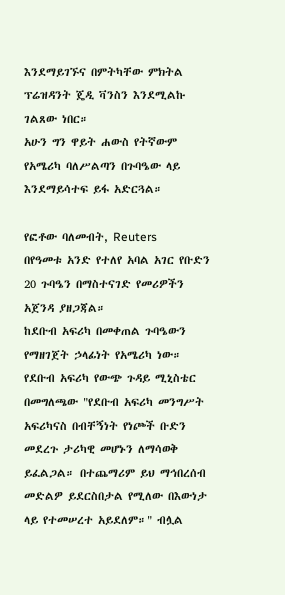እንደማይገኙና በምትካቸው ምክትል ፕሬዝዳንት ጄዲ ቫንስን እንደሚልኩ ገልጸው ነበር።
አሁን ግን ዋይት ሐውስ የትኛውም የአሜሪካ ባለሥልጣን በጉባዔው ላይ እንደማይሳተፍ ይፋ አድርጓል።

የፎቶው ባለመብት, Reuters
በየዓመቱ አንድ የተለየ አባል አገር የቡድን 20 ጉባዔን በማስተናገድ የመሪዎችን አጀንዳ ያዘጋጃል።
ከደቡብ አፍሪካ በመቀጠል ጉባዔውን የማዘገጀት ኃላፊነት የአሜሪካ ነው።
የደቡብ አፍሪካ የውጭ ጉዳይ ሚኒስቴር በመግለጫው "የደቡብ አፍሪካ መንግሥት አፍሪካናስ በብቸኝነት የነጮች ቡድን መደረጉ ታሪካዊ መሆኑን ለማሳወቅ ይፈልጋል። በተጨማሪም ይህ ማኅበረሰብ መድልዎ ይደርስበታል የሚለው በእውነታ ላይ የተመሠረተ አይደለም።" ብሏል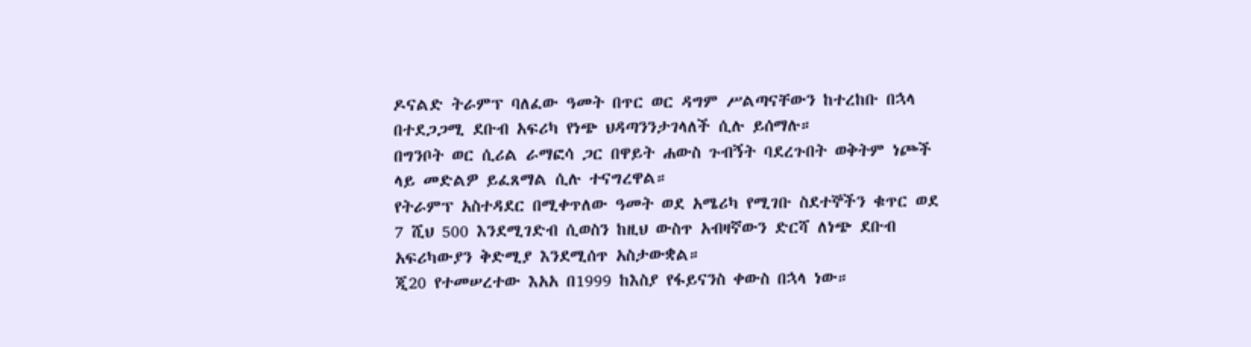ዶናልድ ትራምፕ ባለፈው ዓመት በጥር ወር ዳግም ሥልጣናቸውን ከተረከቡ በኋላ በተደጋጋሚ ደቡብ አፍሪካ የነጭ ህዳጣንንታገላለች ሲሉ ይሰማሉ።
በግንቦት ወር ሲሪል ራማፎሳ ጋር በዋይት ሐውስ ጉብኝት ባደረጉበት ወቅትም ነጮች ላይ መድልዎ ይፈጸማል ሲሉ ተናግረዋል።
የትራምፕ አስተዳደር በሚቀጥለው ዓመት ወደ አሜሪካ የሚገቡ ስደተኞችን ቁጥር ወደ 7 ሺህ 500 እንደሚገድብ ሲወስን ከዚህ ውስጥ አብዛኛውን ድርሻ ለነጭ ደቡብ አፍሪካውያን ቅድሚያ እንደሚሰጥ አስታውቋል።
ጂ20 የተመሠረተው እአአ በ1999 ከእስያ የፋይናንስ ቀውስ በኋላ ነው።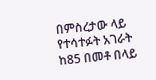በምስረታው ላይ የተሳተፉት አገራት ከ85 በመቶ በላይ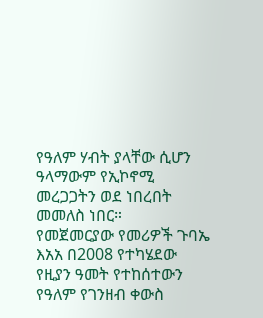የዓለም ሃብት ያላቸው ሲሆን ዓላማውም የኢኮኖሚ መረጋጋትን ወደ ነበረበት መመለስ ነበር።
የመጀመርያው የመሪዎች ጉባኤ እአአ በ2008 የተካሄደው የዚያን ዓመት የተከሰተውን የዓለም የገንዘብ ቀውስ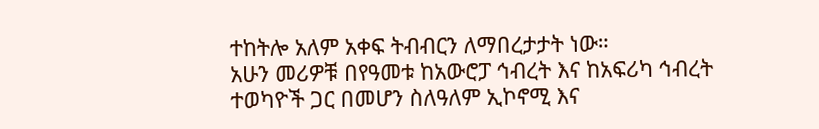ተከትሎ አለም አቀፍ ትብብርን ለማበረታታት ነው።
አሁን መሪዎቹ በየዓመቱ ከአውሮፓ ኅብረት እና ከአፍሪካ ኅብረት ተወካዮች ጋር በመሆን ስለዓለም ኢኮኖሚ እና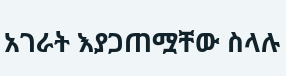አገራት እያጋጠሟቸው ስላሉ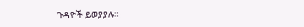ጉዳዮች ይወያያሉ።